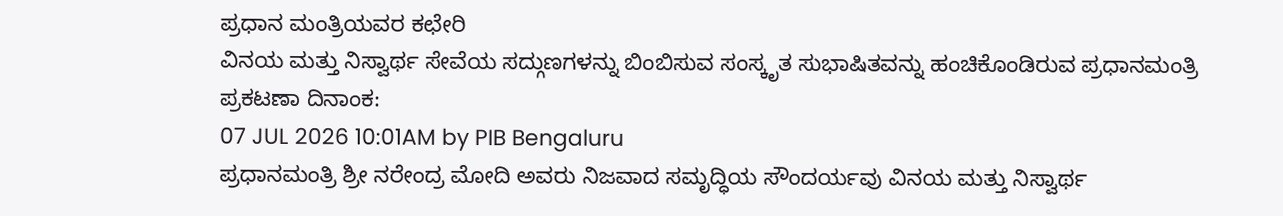ಪ್ರಧಾನ ಮಂತ್ರಿಯವರ ಕಛೇರಿ
ವಿನಯ ಮತ್ತು ನಿಸ್ವಾರ್ಥ ಸೇವೆಯ ಸದ್ಗುಣಗಳನ್ನು ಬಿಂಬಿಸುವ ಸಂಸ್ಕೃತ ಸುಭಾಷಿತವನ್ನು ಹಂಚಿಕೊಂಡಿರುವ ಪ್ರಧಾನಮಂತ್ರಿ
ಪ್ರಕಟಣಾ ದಿನಾಂಕ:
07 JUL 2026 10:01AM by PIB Bengaluru
ಪ್ರಧಾನಮಂತ್ರಿ ಶ್ರೀ ನರೇಂದ್ರ ಮೋದಿ ಅವರು ನಿಜವಾದ ಸಮೃದ್ಧಿಯ ಸೌಂದರ್ಯವು ವಿನಯ ಮತ್ತು ನಿಸ್ವಾರ್ಥ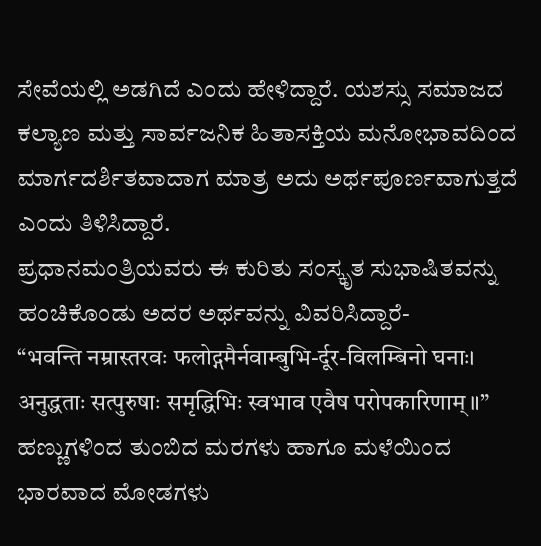ಸೇವೆಯಲ್ಲಿ ಅಡಗಿದೆ ಎಂದು ಹೇಳಿದ್ದಾರೆ. ಯಶಸ್ಸು ಸಮಾಜದ ಕಲ್ಯಾಣ ಮತ್ತು ಸಾರ್ವಜನಿಕ ಹಿತಾಸಕ್ತಿಯ ಮನೋಭಾವದಿಂದ ಮಾರ್ಗದರ್ಶಿತವಾದಾಗ ಮಾತ್ರ ಅದು ಅರ್ಥಪೂರ್ಣವಾಗುತ್ತದೆ ಎಂದು ತಿಳಿಸಿದ್ದಾರೆ.
ಪ್ರಧಾನಮಂತ್ರಿಯವರು ಈ ಕುರಿತು ಸಂಸ್ಕೃತ ಸುಭಾಷಿತವನ್ನು ಹಂಚಿಕೊಂಡು ಅದರ ಅರ್ಥವನ್ನು ವಿವರಿಸಿದ್ದಾರೆ-
“भवन्ति नम्रास्तरवः फलोद्गमैर्नवाम्बुभि-र्दूर-विलम्बिनो घनाः। अनुद्धताः सत्पुरुषाः समृद्धिभिः स्वभाव एवैष परोपकारिणाम्॥”
ಹಣ್ಣುಗಳಿಂದ ತುಂಬಿದ ಮರಗಳು ಹಾಗೂ ಮಳೆಯಿಂದ ಭಾರವಾದ ಮೋಡಗಳು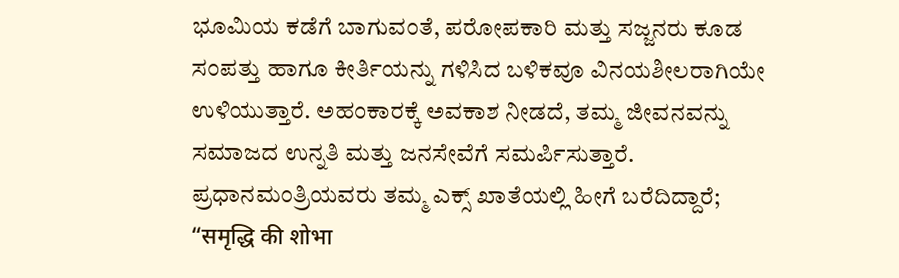ಭೂಮಿಯ ಕಡೆಗೆ ಬಾಗುವಂತೆ, ಪರೋಪಕಾರಿ ಮತ್ತು ಸಜ್ಜನರು ಕೂಡ ಸಂಪತ್ತು ಹಾಗೂ ಕೀರ್ತಿಯನ್ನು ಗಳಿಸಿದ ಬಳಿಕವೂ ವಿನಯಶೀಲರಾಗಿಯೇ ಉಳಿಯುತ್ತಾರೆ. ಅಹಂಕಾರಕ್ಕೆ ಅವಕಾಶ ನೀಡದೆ, ತಮ್ಮ ಜೀವನವನ್ನು ಸಮಾಜದ ಉನ್ನತಿ ಮತ್ತು ಜನಸೇವೆಗೆ ಸಮರ್ಪಿಸುತ್ತಾರೆ.
ಪ್ರಧಾನಮಂತ್ರಿಯವರು ತಮ್ಮ ಎಕ್ಸ್ ಖಾತೆಯಲ್ಲಿ ಹೀಗೆ ಬರೆದಿದ್ದಾರೆ;
“समृद्धि की शोभा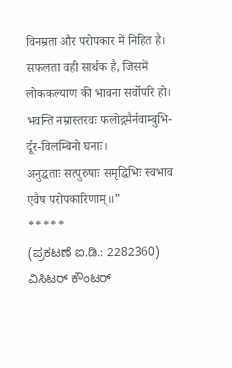विनम्रता और परोपकार में निहित है। सफलता वही सार्थक है, जिसमें लोककल्याण की भावना सर्वोपरि हो।
भवन्ति नम्रास्तरवः फलोद्गमैर्नवाम्बुभि-र्दूर-विलम्बिनो घनाः।
अनुद्धताः सत्पुरुषाः समृद्धिभिः स्वभाव एवैष परोपकारिणाम्॥”
*****
(ಪ್ರಕಟಣೆ ಐ.ಡಿ.: 2282360)
ವಿಸಿಟರ್ ಕೌಂಟರ್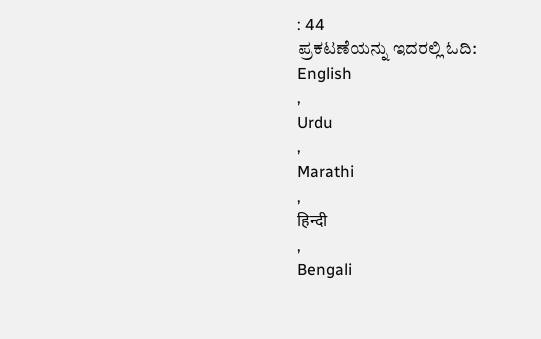: 44
ಪ್ರಕಟಣೆಯನ್ನು ಇದರಲ್ಲಿ ಓದಿ:
English
,
Urdu
,
Marathi
,
हिन्दी
,
Bengali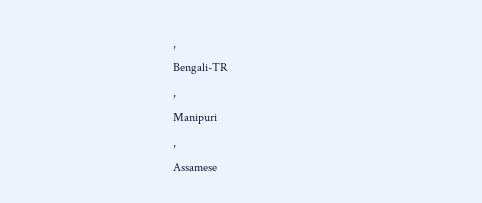,
Bengali-TR
,
Manipuri
,
Assamese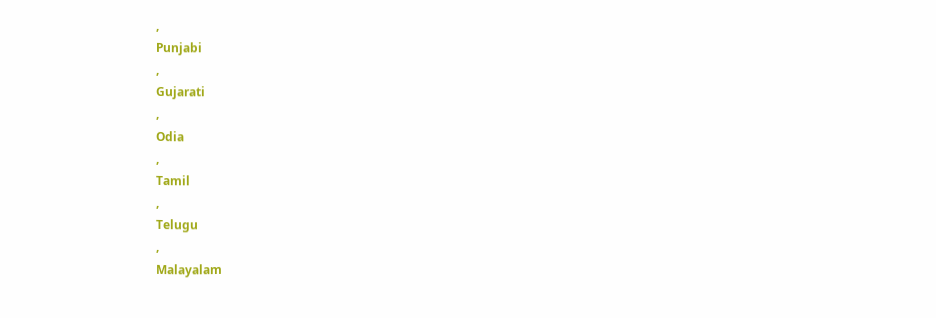,
Punjabi
,
Gujarati
,
Odia
,
Tamil
,
Telugu
,
Malayalam